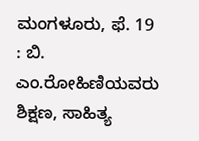ಮಂಗಳೂರು, ಫೆ. 19 : ಬಿ. ಎಂ.ರೋಹಿಣಿಯವರು ಶಿಕ್ಷಣ, ಸಾಹಿತ್ಯ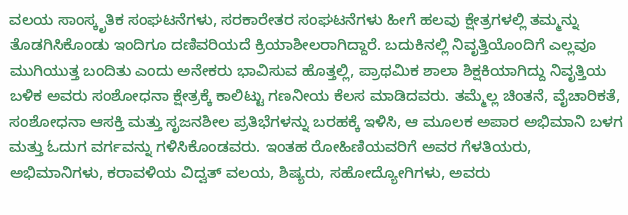ವಲಯ ಸಾಂಸ್ಕೃತಿಕ ಸಂಘಟನೆಗಳು, ಸರಕಾರೇತರ ಸಂಘಟನೆಗಳು ಹೀಗೆ ಹಲವು ಕ್ಷೇತ್ರಗಳಲ್ಲಿ ತಮ್ಮನ್ನು ತೊಡಗಿಸಿಕೊಂಡು ಇಂದಿಗೂ ದಣಿವರಿಯದೆ ಕ್ರಿಯಾಶೀಲರಾಗಿದ್ದಾರೆ. ಬದುಕಿನಲ್ಲಿ ನಿವೃತ್ತಿಯೊಂದಿಗೆ ಎಲ್ಲವೂ ಮುಗಿಯುತ್ತ ಬಂದಿತು ಎಂದು ಅನೇಕರು ಭಾವಿಸುವ ಹೊತ್ತಲ್ಲಿ, ಪ್ರಾಥಮಿಕ ಶಾಲಾ ಶಿಕ್ಷಕಿಯಾಗಿದ್ದು ನಿವೃತ್ತಿಯ ಬಳಿಕ ಅವರು ಸಂಶೋಧನಾ ಕ್ಷೇತ್ರಕ್ಕೆ ಕಾಲಿಟ್ಟು ಗಣನೀಯ ಕೆಲಸ ಮಾಡಿದವರು. ತಮ್ಮೆಲ್ಲ ಚಿಂತನೆ, ವೈಚಾರಿಕತೆ, ಸಂಶೋಧನಾ ಆಸಕ್ತಿ ಮತ್ತು ಸೃಜನಶೀಲ ಪ್ರತಿಭೆಗಳನ್ನು ಬರಹಕ್ಕೆ ಇಳಿಸಿ, ಆ ಮೂಲಕ ಅಪಾರ ಅಭಿಮಾನಿ ಬಳಗ ಮತ್ತು ಓದುಗ ವರ್ಗವನ್ನು ಗಳಿಸಿಕೊಂಡವರು. ಇಂತಹ ರೋಹಿಣಿಯವರಿಗೆ ಅವರ ಗೆಳತಿಯರು, ಅಭಿಮಾನಿಗಳು, ಕರಾವಳಿಯ ವಿದ್ವತ್ ವಲಯ, ಶಿಷ್ಯರು, ಸಹೋದ್ಯೋಗಿಗಳು, ಅವರು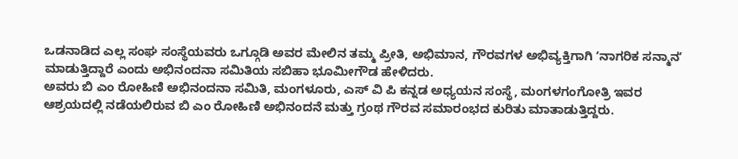ಒಡನಾಡಿದ ಎಲ್ಲ ಸಂಘ ಸಂಸ್ಥೆಯವರು ಒಗ್ಗೂಡಿ ಅವರ ಮೇಲಿನ ತಮ್ಮ ಪ್ರೀತಿ, ಅಭಿಮಾನ, ಗೌರವಗಳ ಅಭಿವ್ಯಕ್ತಿಗಾಗಿ ʼನಾಗರಿಕ ಸನ್ಮಾನʼ ಮಾಡುತ್ತಿದ್ದಾರೆ ಎಂದು ಅಭಿನಂದನಾ ಸಮಿತಿಯ ಸಬಿಹಾ ಭೂಮೀಗೌಡ ಹೇಳಿದರು.
ಅವರು ಬಿ ಎಂ ರೋಹಿಣಿ ಅಭಿನಂದನಾ ಸಮಿತಿ, ಮಂಗಳೂರು, ಎಸ್ ವಿ ಪಿ ಕನ್ನಡ ಅಧ್ಯಯನ ಸಂಸ್ಥೆ, ಮಂಗಳಗಂಗೋತ್ರಿ ಇವರ ಆಶ್ರಯದಲ್ಲಿ ನಡೆಯಲಿರುವ ಬಿ ಎಂ ರೋಹಿಣಿ ಅಭಿನಂದನೆ ಮತ್ತು ಗ್ರಂಥ ಗೌರವ ಸಮಾರಂಭದ ಕುರಿತು ಮಾತಾಡುತ್ತಿದ್ದರು.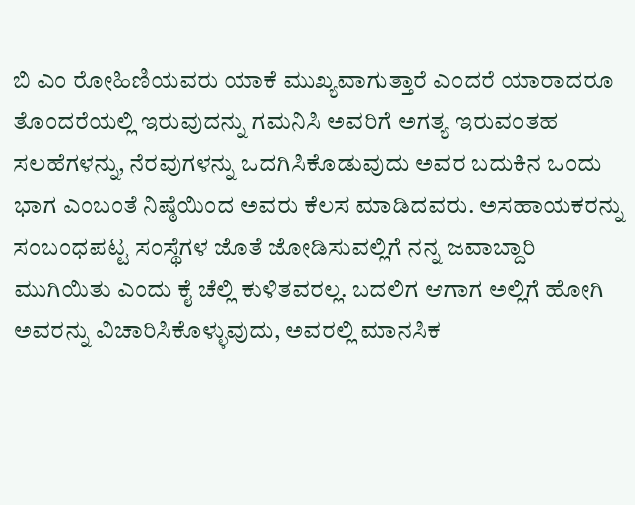ಬಿ ಎಂ ರೋಹಿಣಿಯವರು ಯಾಕೆ ಮುಖ್ಯವಾಗುತ್ತಾರೆ ಎಂದರೆ ಯಾರಾದರೂ ತೊಂದರೆಯಲ್ಲಿ ಇರುವುದನ್ನು ಗಮನಿಸಿ ಅವರಿಗೆ ಅಗತ್ಯ ಇರುವಂತಹ ಸಲಹೆಗಳನ್ನು, ನೆರವುಗಳನ್ನು ಒದಗಿಸಿಕೊಡುವುದು ಅವರ ಬದುಕಿನ ಒಂದು ಭಾಗ ಎಂಬಂತೆ ನಿಷ್ಠೆಯಿಂದ ಅವರು ಕೆಲಸ ಮಾಡಿದವರು. ಅಸಹಾಯಕರನ್ನು ಸಂಬಂಧಪಟ್ಟ ಸಂಸ್ಥೆಗಳ ಜೊತೆ ಜೋಡಿಸುವಲ್ಲಿಗೆ ನನ್ನ ಜವಾಬ್ದಾರಿ ಮುಗಿಯಿತು ಎಂದು ಕೈ ಚೆಲ್ಲಿ ಕುಳಿತವರಲ್ಲ. ಬದಲಿಗ ಆಗಾಗ ಅಲ್ಲಿಗೆ ಹೋಗಿ ಅವರನ್ನು ವಿಚಾರಿಸಿಕೊಳ್ಳುವುದು, ಅವರಲ್ಲಿ ಮಾನಸಿಕ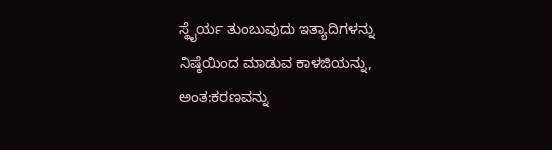ಸ್ಥೈರ್ಯ ತುಂಬುವುದು ಇತ್ಯಾದಿಗಳನ್ನು ನಿಷ್ಠೆಯಿಂದ ಮಾಡುವ ಕಾಳಜಿಯನ್ನು, ಅಂತ:ಕರಣವನ್ನು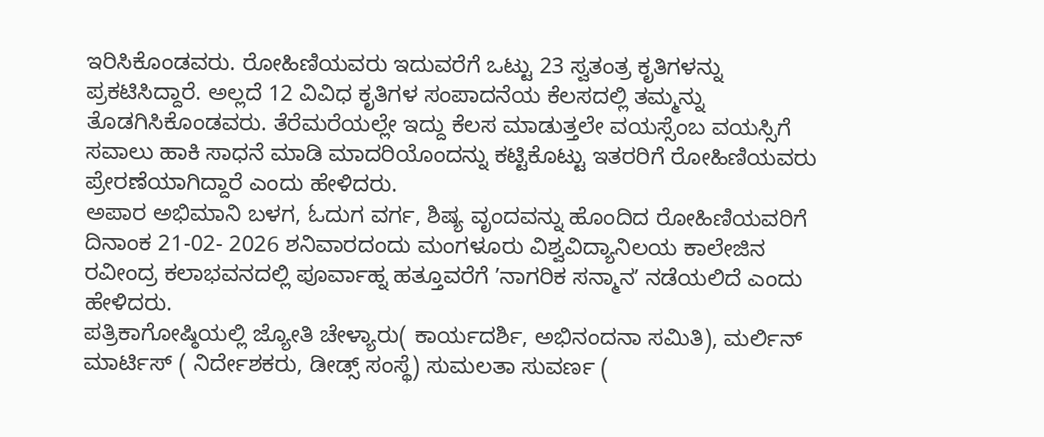ಇರಿಸಿಕೊಂಡವರು. ರೋಹಿಣಿಯವರು ಇದುವರೆಗೆ ಒಟ್ಟು 23 ಸ್ವತಂತ್ರ ಕೃತಿಗಳನ್ನು ಪ್ರಕಟಿಸಿದ್ದಾರೆ. ಅಲ್ಲದೆ 12 ವಿವಿಧ ಕೃತಿಗಳ ಸಂಪಾದನೆಯ ಕೆಲಸದಲ್ಲಿ ತಮ್ಮನ್ನು ತೊಡಗಿಸಿಕೊಂಡವರು. ತೆರೆಮರೆಯಲ್ಲೇ ಇದ್ದು ಕೆಲಸ ಮಾಡುತ್ತಲೇ ವಯಸ್ಸೆಂಬ ವಯಸ್ಸಿಗೆ ಸವಾಲು ಹಾಕಿ ಸಾಧನೆ ಮಾಡಿ ಮಾದರಿಯೊಂದನ್ನು ಕಟ್ಟಿಕೊಟ್ಟು ಇತರರಿಗೆ ರೋಹಿಣಿಯವರು ಪ್ರೇರಣೆಯಾಗಿದ್ದಾರೆ ಎಂದು ಹೇಳಿದರು.
ಅಪಾರ ಅಭಿಮಾನಿ ಬಳಗ, ಓದುಗ ವರ್ಗ, ಶಿಷ್ಯ ವೃಂದವನ್ನು ಹೊಂದಿದ ರೋಹಿಣಿಯವರಿಗೆ ದಿನಾಂಕ 21-02- 2026 ಶನಿವಾರದಂದು ಮಂಗಳೂರು ವಿಶ್ವವಿದ್ಯಾನಿಲಯ ಕಾಲೇಜಿನ ರವೀಂದ್ರ ಕಲಾಭವನದಲ್ಲಿ ಪೂರ್ವಾಹ್ನ ಹತ್ತೂವರೆಗೆ ʼನಾಗರಿಕ ಸನ್ಮಾನʼ ನಡೆಯಲಿದೆ ಎಂದು ಹೇಳಿದರು.
ಪತ್ರಿಕಾಗೋಷ್ಠಿಯಲ್ಲಿ ಜ್ಯೋತಿ ಚೇಳ್ಯಾರು( ಕಾರ್ಯದರ್ಶಿ, ಅಭಿನಂದನಾ ಸಮಿತಿ), ಮರ್ಲಿನ್ ಮಾರ್ಟಿಸ್ ( ನಿರ್ದೇಶಕರು, ಡೀಡ್ಸ್ ಸಂಸ್ಥೆ) ಸುಮಲತಾ ಸುವರ್ಣ (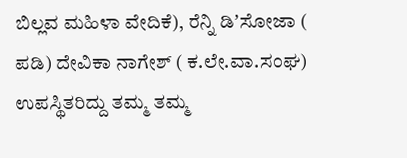ಬಿಲ್ಲವ ಮಹಿಳಾ ವೇದಿಕೆ), ರೆನ್ನಿ ಡಿʼಸೋಜಾ ( ಪಡಿ) ದೇವಿಕಾ ನಾಗೇಶ್ ( ಕ.ಲೇ.ವಾ.ಸಂಘ) ಉಪಸ್ಥಿತರಿದ್ದು ತಮ್ಮ ತಮ್ಮ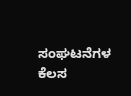ಸಂಘಟನೆಗಳ ಕೆಲಸ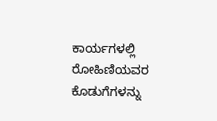ಕಾರ್ಯಗಳಲ್ಲಿ ರೋಹಿಣಿಯವರ ಕೊಡುಗೆಗಳನ್ನು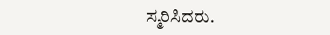ಸ್ಮರಿಸಿದರು.